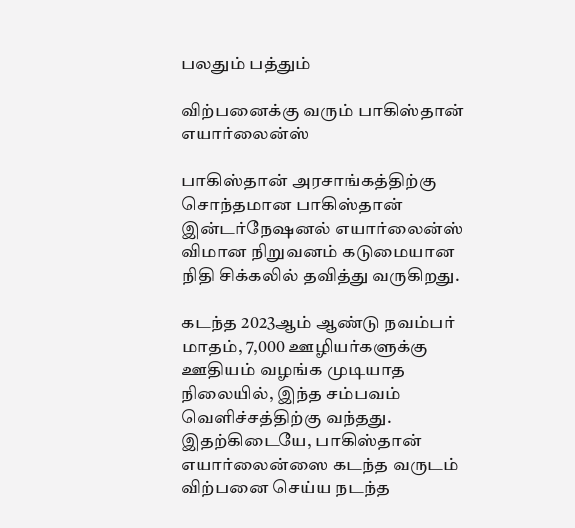பலதும் பத்தும்

விற்பனைக்கு வரும் பாகிஸ்தான் எயார்லைன்ஸ்

பாகிஸ்தான் அரசாங்கத்திற்கு சொந்தமான பாகிஸ்தான் இன்டர்நேஷனல் எயார்லைன்ஸ் விமான நிறுவனம் கடுமையான நிதி சிக்கலில் தவித்து வருகிறது.

கடந்த 2023ஆம் ஆண்டு நவம்பர் மாதம், 7,000 ஊழியர்களுக்கு ஊதியம் வழங்க முடியாத நிலையில், இந்த சம்பவம் வௌிச்சத்திற்கு வந்தது. இதற்கிடையே, பாகிஸ்தான் எயார்லைன்ஸை கடந்த வருடம் விற்பனை செய்ய நடந்த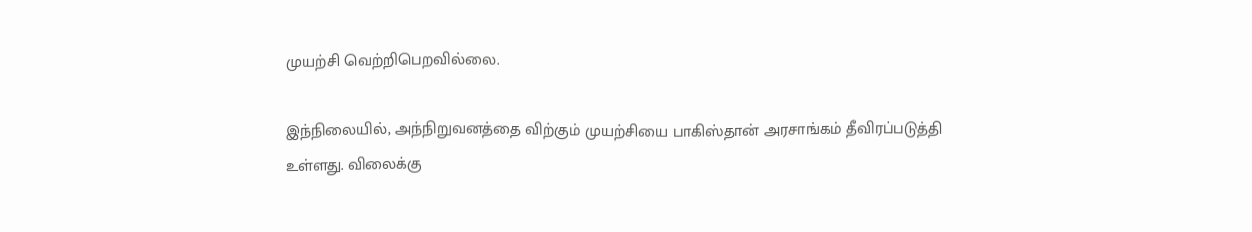முயற்சி வெற்றிபெறவில்லை.

இந்நிலையில், அந்நிறுவனத்தை விற்கும் முயற்சியை பாகிஸ்தான் அரசாங்கம் தீவிரப்படுத்தி உள்ளது. விலைக்கு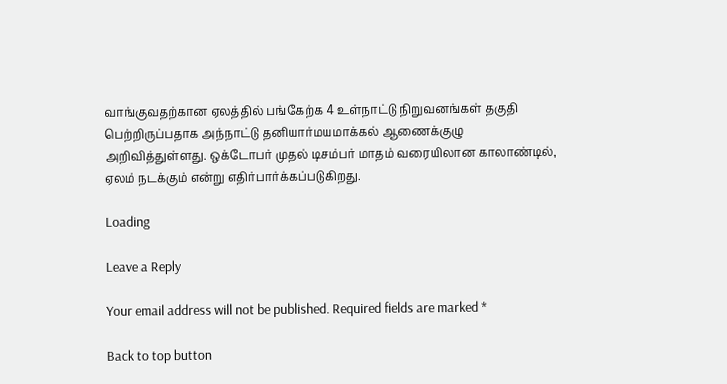வாங்குவதற்கான ஏலத்தில் பங்கேற்க 4 உள்நாட்டு நிறுவனங்கள் தகுதி பெற்றிருப்பதாக அந்நாட்டு தனியார்மயமாக்கல் ஆணைக்குழு அறிவித்துள்ளது. ஒக்டோபர் முதல் டிசம்பர் மாதம் வரையிலான காலாண்டில், ஏலம் நடக்கும் என்று எதிர்பார்க்கப்படுகிறது.

Loading

Leave a Reply

Your email address will not be published. Required fields are marked *

Back to top button